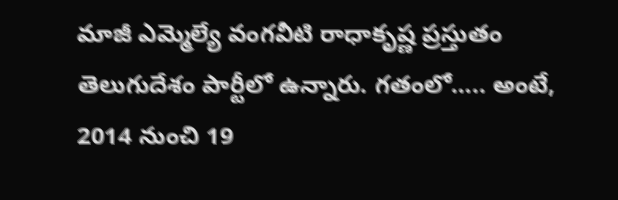మాజీ ఎమ్మెల్యే వంగవీటి రాధాకృష్ణ ప్రస్తుతం తెలుగుదేశం పార్టీలో ఉన్నారు. గతంలో….. అంటే, 2014 నుంచి 19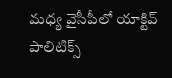మధ్య వైసీపీలో యాక్టివ్ పాలిటిక్స్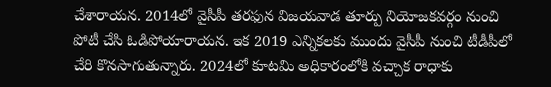చేశారాయన. 2014లో వైసీపీ తరఫున విజయవాడ తూర్పు నియోజకవర్గం నుంచి పోటీ చేసి ఓడిపోయారాయన. ఇక 2019 ఎన్నికలకు ముందు వైసీపీ నుంచి టీడీపీలో చేరి కొనసాగుతున్నారు. 2024లో కూటమి అధికారంలోకి వచ్చాక రాధాకు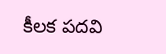కీలక పదవి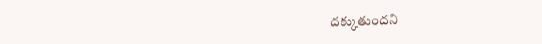దక్కుతుందని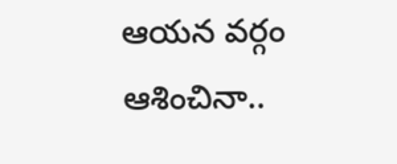ఆయన వర్గం ఆశించినా..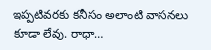ఇప్పటివరకు కనీసం అలాంటి వాసనలు కూడా లేవు. రాధా…